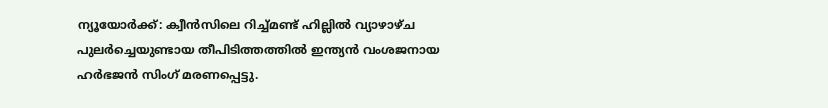ന്യൂയോർക്ക്: ക്വീൻസിലെ റിച്ച്മണ്ട് ഹില്ലിൽ വ്യാഴാഴ്ച പുലർച്ചെയുണ്ടായ തീപിടിത്തത്തിൽ ഇന്ത്യൻ വംശജനായ ഹർഭജൻ സിംഗ് മരണപ്പെട്ടു.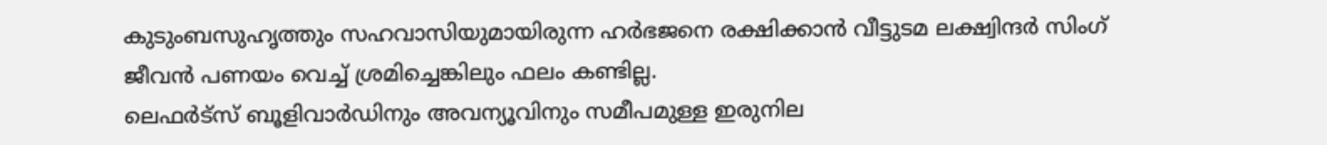കുടുംബസുഹൃത്തും സഹവാസിയുമായിരുന്ന ഹർഭജനെ രക്ഷിക്കാൻ വീട്ടുടമ ലക്ഷ്വിന്ദർ സിംഗ് ജീവൻ പണയം വെച്ച് ശ്രമിച്ചെങ്കിലും ഫലം കണ്ടില്ല.
ലെഫർട്സ് ബൂളിവാർഡിനും അവന്യൂവിനും സമീപമുള്ള ഇരുനില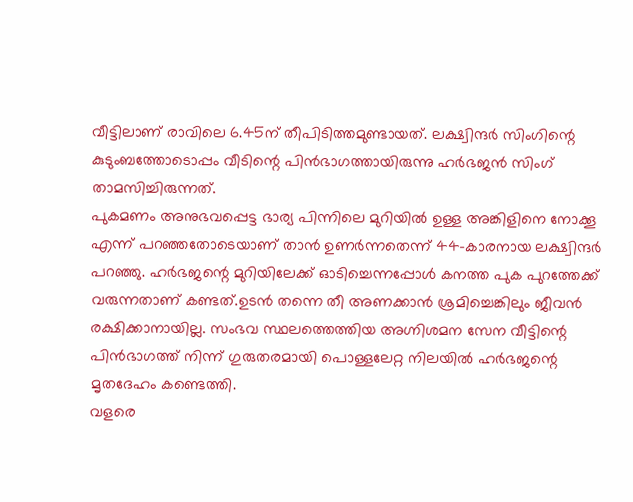വീട്ടിലാണ് രാവിലെ 6.45ന് തീപിടിത്തമുണ്ടായത്. ലക്ഷ്വിന്ദർ സിംഗിന്റെ കുടുംബത്തോടൊപ്പം വീടിന്റെ പിൻഭാഗത്തായിരുന്നു ഹർഭജൻ സിംഗ് താമസിച്ചിരുന്നത്.
പുകമണം അനുഭവപ്പെട്ട ഭാര്യ പിന്നിലെ മുറിയിൽ ഉള്ള അങ്കിളിനെ നോക്കൂ എന്ന് പറഞ്ഞതോടെയാണ് താൻ ഉണർന്നതെന്ന് 44-കാരനായ ലക്ഷ്വിന്ദർ പറഞ്ഞു. ഹർഭജന്റെ മുറിയിലേക്ക് ഓടിച്ചെന്നപ്പോൾ കനത്ത പുക പുറത്തേക്ക് വരുന്നതാണ് കണ്ടത്.ഉടൻ തന്നെ തീ അണക്കാൻ ശ്രമിച്ചെങ്കിലും ജീവൻ രക്ഷിക്കാനായില്ല. സംഭവ സ്ഥലത്തെത്തിയ അഗ്നിശമന സേന വീട്ടിന്റെ പിൻഭാഗത്ത് നിന്ന് ഗുരുതരമായി പൊള്ളലേറ്റ നിലയിൽ ഹർഭജന്റെ മൃതദേഹം കണ്ടെത്തി.
വളരെ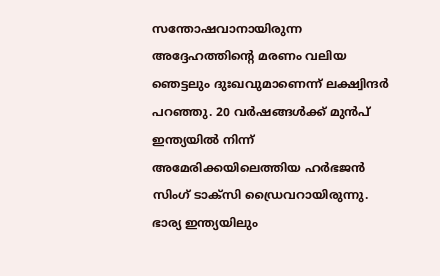സന്തോഷവാനായിരുന്ന അദ്ദേഹത്തിന്റെ മരണം വലിയ ഞെട്ടലും ദുഃഖവുമാണെന്ന് ലക്ഷ്വിന്ദർ പറഞ്ഞു. 20 വർഷങ്ങൾക്ക് മുൻപ് ഇന്ത്യയിൽ നിന്ന് അമേരിക്കയിലെത്തിയ ഹർഭജൻ സിംഗ് ടാക്സി ഡ്രൈവറായിരുന്നു. ഭാര്യ ഇന്ത്യയിലും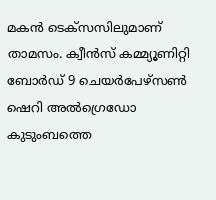മകൻ ടെക്സസിലുമാണ് താമസം. ക്വീൻസ് കമ്മ്യൂണിറ്റി ബോർഡ് 9 ചെയർപേഴ്സൺ ഷെറി അൽഗ്രെഡോ കുടുംബത്തെ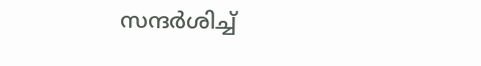സന്ദർശിച്ച്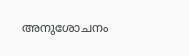അനുശോചനം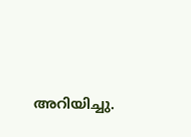അറിയിച്ചു.